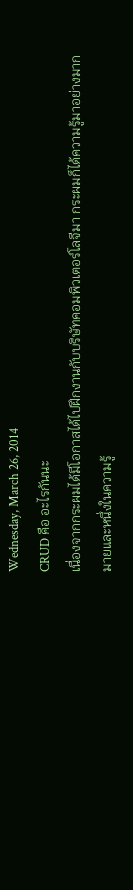Wednesday, March 26, 2014
CRUD คือ อะไรกันนะ
เนื่องจากกระผมได้มีโอกาสได้ไปฝึกงานกับบริษัทคอมพิวเตอร์โลจีมา กระผมก็ได้ความรู้มาอย่างมากมายและหนึ่งในความรู้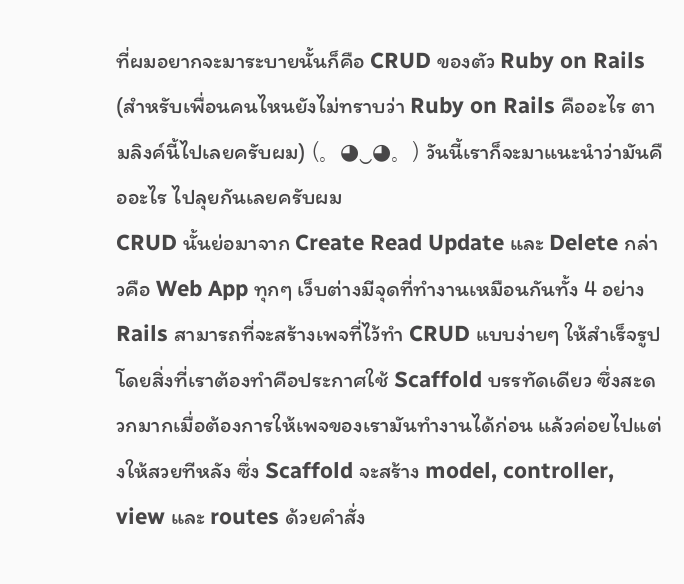ที่ผมอยากจะมาระบายนั้นก็คือ CRUD ของตัว Ruby on Rails (สำหรับเพื่อนคนไหนยังไม่ทราบว่า Ruby on Rails คืออะไร ตามลิงค์นี้ไปเลยครับผม) (。◕‿◕。) วันนี้เราก็จะมาแนะนำว่ามันคืออะไร ไปลุยกันเลยครับผม
CRUD นั้นย่อมาจาก Create Read Update และ Delete กล่าวคือ Web App ทุกๆ เว็บต่างมีจุดที่ทำงานเหมือนกันทั้ง 4 อย่าง Rails สามารถที่จะสร้างเพจที่ไว้ทำ CRUD แบบง่ายๆ ให้สำเร็จรูปโดยสิ่งที่เราต้องทำคือประกาศใช้ Scaffold บรรทัดเดียว ซึ่งสะดวกมากเมื่อต้องการให้เพจของเรามันทำงานได้ก่อน แล้วค่อยไปแต่งให้สวยทีหลัง ซึ่ง Scaffold จะสร้าง model, controller, view และ routes ด้วยคำสั่ง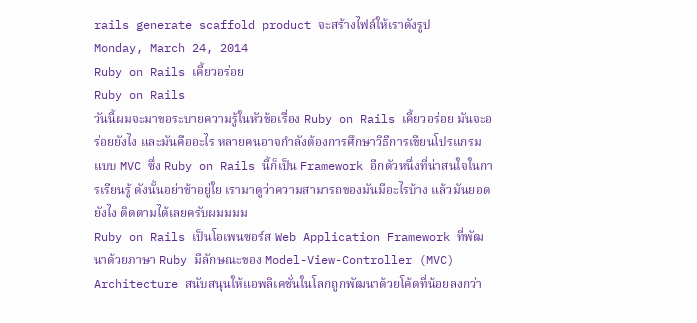rails generate scaffold product จะสร้างไฟล์ให้เราดังรูป
Monday, March 24, 2014
Ruby on Rails เคี้ยวอร่อย
Ruby on Rails
วันนี้ผมจะมาขอระบายความรู้ในหัวข้อเรื่อง Ruby on Rails เคี้ยวอร่อย มันจะอร่อยยังไง และมันคืออะไร หลายคนอาจกำลังต้องการศึกษาวิธีการเขียนโปรแกรมแบบ MVC ซึ่ง Ruby on Rails นี้ก็เป็น Framework อีกตัวหนึ่งที่น่าสนใจในการเรียนรู้ ดังนั้นอย่าช้าอยู่ใย เรามาดูว่าความสามารถของมันมีอะไรบ้าง แล้วมันยอดยังไง ติดตามได้เลยครับผมมมม
Ruby on Rails เป็นโอเพนซอร์ส Web Application Framework ที่พัฒนาด้วยภาษา Ruby มีลักษณะของ Model-View-Controller (MVC) Architecture สนับสนุนให้แอพลิเคชั่นในโลกถูกพัฒนาด้วยโค้ดที่น้อยลงกว่า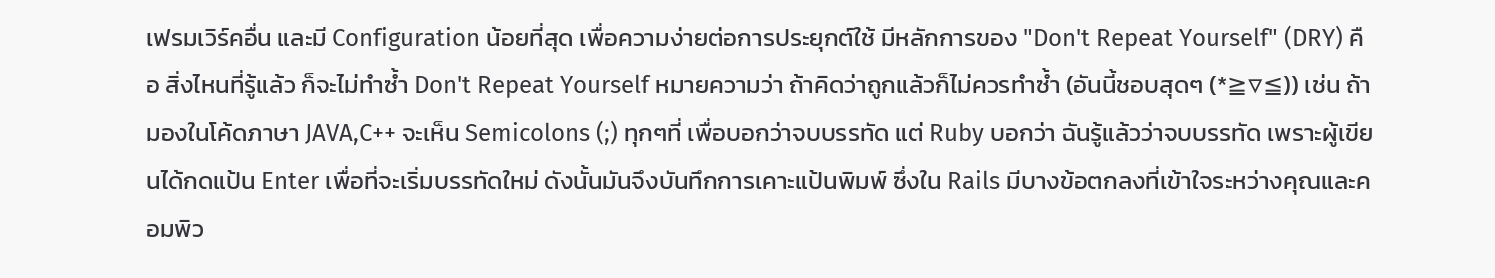เฟรมเวิร์คอื่น และมี Configuration น้อยที่สุด เพื่อความง่ายต่อการประยุกต์ใช้ มีหลักการของ "Don't Repeat Yourself" (DRY) คือ สิ่งไหนที่รู้แล้ว ก็จะไม่ทำซ้ำ Don't Repeat Yourself หมายความว่า ถ้าคิดว่าถูกแล้วก็ไม่ควรทำซ้ำ (อันนี้ชอบสุดๆ (*≧▽≦)) เช่น ถ้ามองในโค้ดภาษา JAVA,C++ จะเห็น Semicolons (;) ทุกๆที่ เพื่อบอกว่าจบบรรทัด แต่ Ruby บอกว่า ฉันรู้แล้วว่าจบบรรทัด เพราะผู้เขียนได้กดแป้น Enter เพื่อที่จะเริ่มบรรทัดใหม่ ดังนั้นมันจึงบันทึกการเคาะแป้นพิมพ์ ซึ่งใน Rails มีบางข้อตกลงที่เข้าใจระหว่างคุณและคอมพิว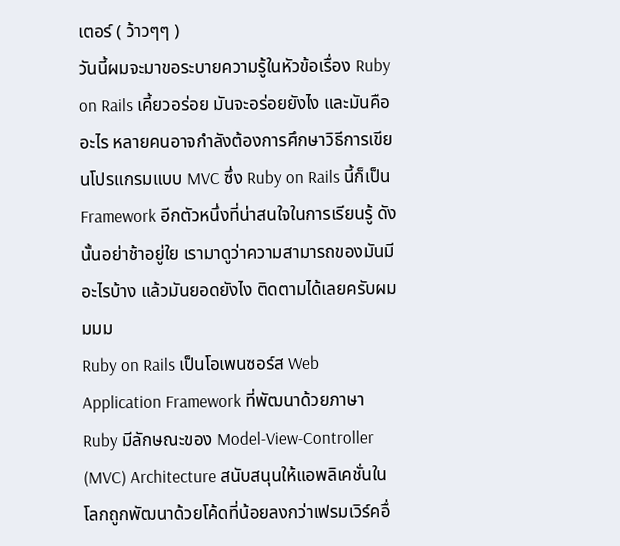เตอร์ ( ว้าวๆๆ )
วันนี้ผมจะมาขอระบายความรู้ในหัวข้อเรื่อง Ruby on Rails เคี้ยวอร่อย มันจะอร่อยยังไง และมันคืออะไร หลายคนอาจกำลังต้องการศึกษาวิธีการเขียนโปรแกรมแบบ MVC ซึ่ง Ruby on Rails นี้ก็เป็น Framework อีกตัวหนึ่งที่น่าสนใจในการเรียนรู้ ดังนั้นอย่าช้าอยู่ใย เรามาดูว่าความสามารถของมันมีอะไรบ้าง แล้วมันยอดยังไง ติดตามได้เลยครับผมมมม
Ruby on Rails เป็นโอเพนซอร์ส Web Application Framework ที่พัฒนาด้วยภาษา Ruby มีลักษณะของ Model-View-Controller (MVC) Architecture สนับสนุนให้แอพลิเคชั่นในโลกถูกพัฒนาด้วยโค้ดที่น้อยลงกว่าเฟรมเวิร์คอื่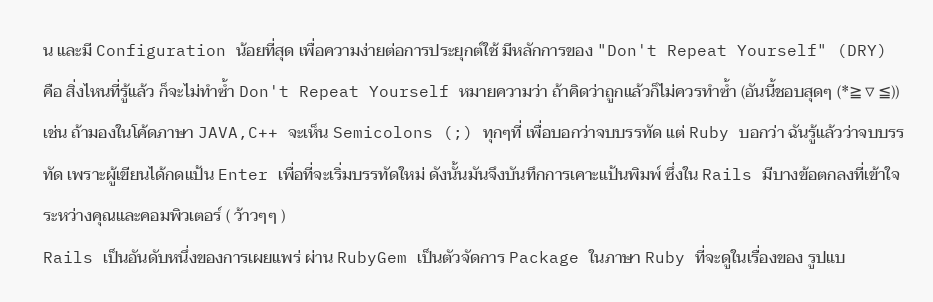น และมี Configuration น้อยที่สุด เพื่อความง่ายต่อการประยุกต์ใช้ มีหลักการของ "Don't Repeat Yourself" (DRY) คือ สิ่งไหนที่รู้แล้ว ก็จะไม่ทำซ้ำ Don't Repeat Yourself หมายความว่า ถ้าคิดว่าถูกแล้วก็ไม่ควรทำซ้ำ (อันนี้ชอบสุดๆ (*≧▽≦)) เช่น ถ้ามองในโค้ดภาษา JAVA,C++ จะเห็น Semicolons (;) ทุกๆที่ เพื่อบอกว่าจบบรรทัด แต่ Ruby บอกว่า ฉันรู้แล้วว่าจบบรรทัด เพราะผู้เขียนได้กดแป้น Enter เพื่อที่จะเริ่มบรรทัดใหม่ ดังนั้นมันจึงบันทึกการเคาะแป้นพิมพ์ ซึ่งใน Rails มีบางข้อตกลงที่เข้าใจระหว่างคุณและคอมพิวเตอร์ ( ว้าวๆๆ )
Rails เป็นอันดับหนึ่งของการเผยแพร่ ผ่าน RubyGem เป็นตัวจัดการ Package ในภาษา Ruby ที่จะดูในเรื่องของ รูปแบ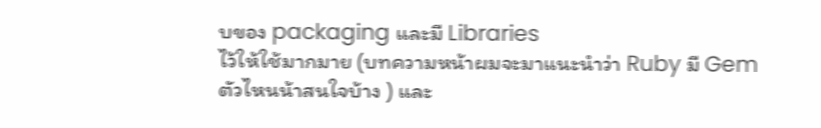บของ packaging และมี Libraries
ไว้ให้ใช้มากมาย (บทความหน้าผมจะมาแนะนำว่า Ruby มี Gem ตัวไหนน้าสนใจบ้าง ) และ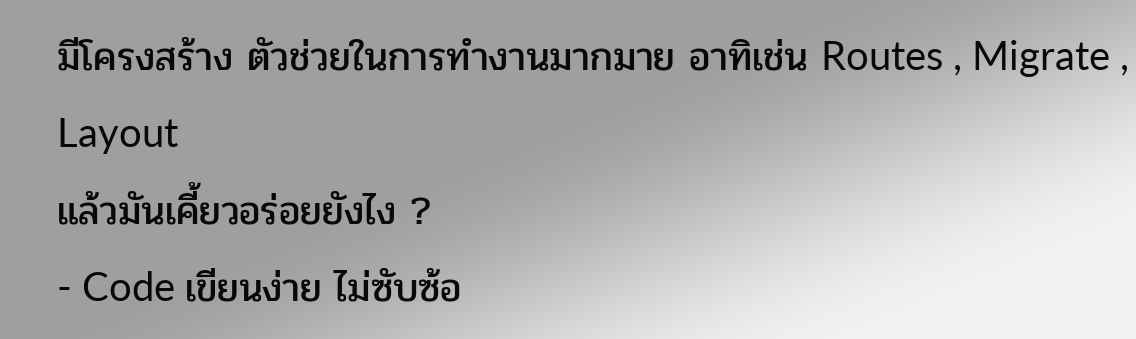มีโครงสร้าง ตัวช่วยในการทำงานมากมาย อาทิเช่น Routes , Migrate , Layout
แล้วมันเคี้ยวอร่อยยังไง ?
- Code เขียนง่าย ไม่ซับซ้อ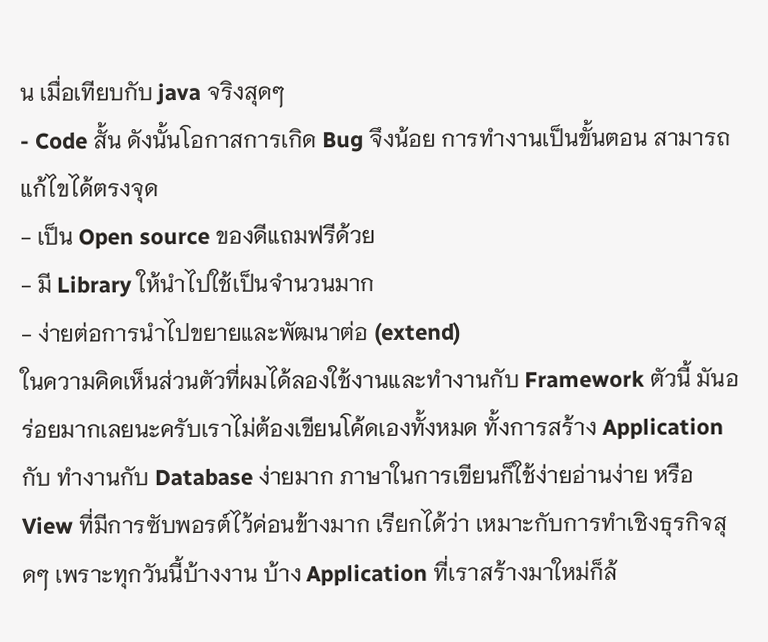น เมื่อเทียบกับ java จริงสุดๆ
- Code สั้น ดังนั้นโอกาสการเกิด Bug จึงน้อย การทำงานเป็นขั้นตอน สามารถแก้ไขได้ตรงจุด
- เป็น Open source ของดีแถมฟรีด้วย
- มี Library ให้นำไปใช้เป็นจำนวนมาก
- ง่ายต่อการนำไปขยายและพัฒนาต่อ (extend)
ในความคิดเห็นส่วนตัวที่ผมได้ลองใช้งานและทำงานกับ Framework ตัวนี้ มันอร่อยมากเลยนะครับเราไม่ต้องเขียนโค้ดเองทั้งหมด ทั้งการสร้าง Application กับ ทำงานกับ Database ง่ายมาก ภาษาในการเขียนก็ใช้ง่ายอ่านง่าย หรือ View ที่มีการซับพอรต์ไว้ค่อนข้างมาก เรียกได้ว่า เหมาะกับการทำเชิงธุรกิจสุดๆ เพราะทุกวันนี้บ้างงาน บ้าง Application ที่เราสร้างมาใหม่ก็ล้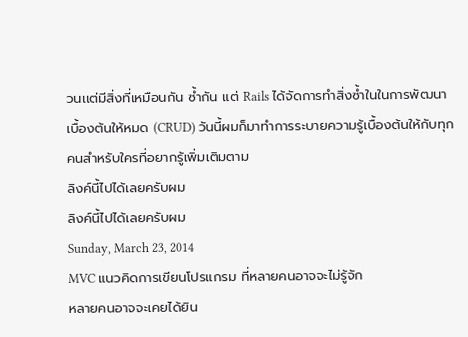วนเเต่มีสิ่งที่เหมือนกัน ซ้ำกัน แต่ Rails ได้จัดการทำสิ่งซ้ำในในการพัฒนาเบื้องต้นให้หมด (CRUD) วันนี้ผมก็มาทำการระบายความรู้เบื้องต้นให้กับทุกคนสำหรับใครที่อยากรู้เพิ่มเติมตาม
ลิงค์นี้ไปได้เลยครับผม
ลิงค์นี้ไปได้เลยครับผม
Sunday, March 23, 2014
MVC แนวคิดการเขียนโปรแกรม ที่หลายคนอาจจะไม่รู้จัก
หลายคนอาจจะเคยได้ยิน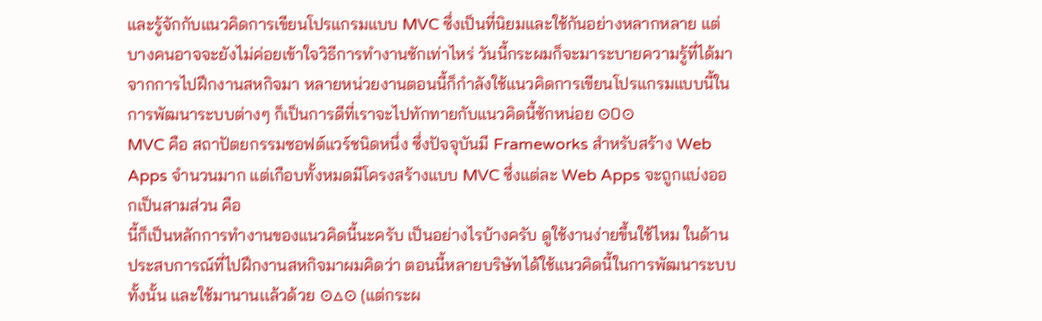และรู้จักกับแนวคิดการเขียนโปรแกรมแบบ MVC ซึ่งเป็นที่นิยมและใช้กันอย่างหลากหลาย แต่บางคนอาจจะยังไม่ค่อยเข้าใจวิธีการทำงานซักเท่าไหร่ วันนี้กระผมก็จะมาระบายความรู้ที่ได้มาจากการไปฝึกงานสหกิจมา หลายหน่วยงานตอนนี้ก็กำลังใช้แนวคิดการเขียนโปรแกรมแบบนี้ในการพัฒนาระบบต่างๆ ก็เป็นการดีที่เราจะไปทักทายกับแนวคิดนี้ซักหน่อย ⊙0⊙
MVC คือ สถาปัตยกรรมซอฟต์แวร์ชนิดหนึ่ง ซึ่งปัจจุบันมี Frameworks สำหรับสร้าง Web Apps จำนวนมาก แต่เกือบทั้งหมดมีโครงสร้างแบบ MVC ซึ่งแต่ละ Web Apps จะถูกแบ่งออกเป็นสามส่วน คือ
นี้ก็เป็นหลักการทำงานของแนวคิดนี้นะครับ เป็นอย่างไรบ้างครับ ดูใช้งานง่ายขึ้นใช้ไหม ในด้านประสบการณ์ที่ไปฝึกงานสหกิจมาผมคิดว่า ตอนนี้หลายบริษัทได้ใช้แนวคิดนี้ในการพัฒนาระบบทั้งนั้น และใช้มานานเเล้วด้วย ⊙△⊙ (แต่กระผ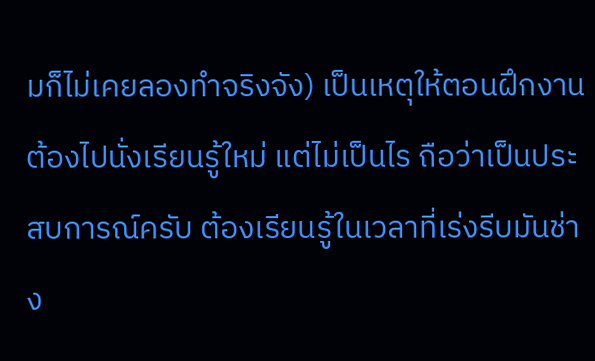มก็ไม่เคยลองทำจริงจัง) เป็นเหตุให้ตอนฝึกงานต้องไปนั่งเรียนรู้ใหม่ แต่ไม่เป็นไร ถือว่าเป็นประสบการณ์ครับ ต้องเรียนรู้ในเวลาที่เร่งรีบมันช่าง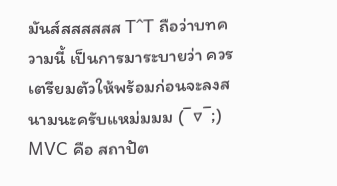มันส์สสสสสส T^T ถือว่าบทความนี้ เป็นการมาระบายว่า ควรเตรียมตัวให้พร้อมก่อนจะลงสนามนะครับแหม่มมม (¯▽¯;)
MVC คือ สถาปัต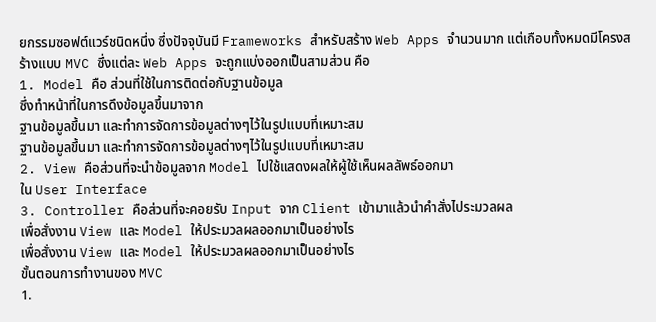ยกรรมซอฟต์แวร์ชนิดหนึ่ง ซึ่งปัจจุบันมี Frameworks สำหรับสร้าง Web Apps จำนวนมาก แต่เกือบทั้งหมดมีโครงสร้างแบบ MVC ซึ่งแต่ละ Web Apps จะถูกแบ่งออกเป็นสามส่วน คือ
1. Model คือ ส่วนที่ใช้ในการติดต่อกับฐานข้อมูล
ซึ่งทำหน้าที่ในการดึงข้อมูลขึ้นมาจาก
ฐานข้อมูลขึ้นมา และทำการจัดการข้อมูลต่างๆไว้ในรูปแบบที่เหมาะสม
ฐานข้อมูลขึ้นมา และทำการจัดการข้อมูลต่างๆไว้ในรูปแบบที่เหมาะสม
2. View คือส่วนที่จะนำข้อมูลจาก Model ไปใช้แสดงผลให้ผู้ใช้เห็นผลลัพธ์ออกมา
ใน User Interface
3. Controller คือส่วนที่จะคอยรับ Input จาก Client เข้ามาแล้วนำคำสั่งไประมวลผล
เพื่อสั่งงาน View และ Model ให้ประมวลผลออกมาเป็นอย่างไร
เพื่อสั่งงาน View และ Model ให้ประมวลผลออกมาเป็นอย่างไร
ขั้นตอนการทำงานของ MVC
1.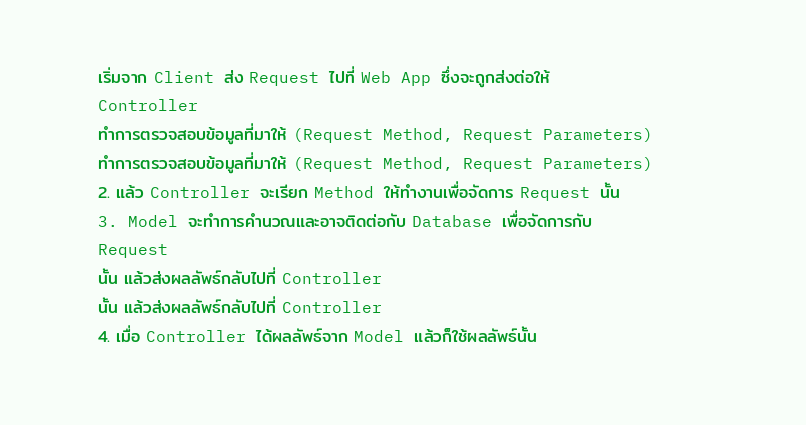เริ่มจาก Client ส่ง Request ไปที่ Web App ซึ่งจะถูกส่งต่อให้
Controller
ทำการตรวจสอบข้อมูลที่มาให้ (Request Method, Request Parameters)
ทำการตรวจสอบข้อมูลที่มาให้ (Request Method, Request Parameters)
2. แล้ว Controller จะเรียก Method ให้ทำงานเพื่อจัดการ Request นั้น
3. Model จะทำการคำนวณและอาจติดต่อกับ Database เพื่อจัดการกับ
Request
นั้น แล้วส่งผลลัพธ์กลับไปที่ Controller
นั้น แล้วส่งผลลัพธ์กลับไปที่ Controller
4. เมื่อ Controller ได้ผลลัพธ์จาก Model แล้วก็ใช้ผลลัพธ์นั้น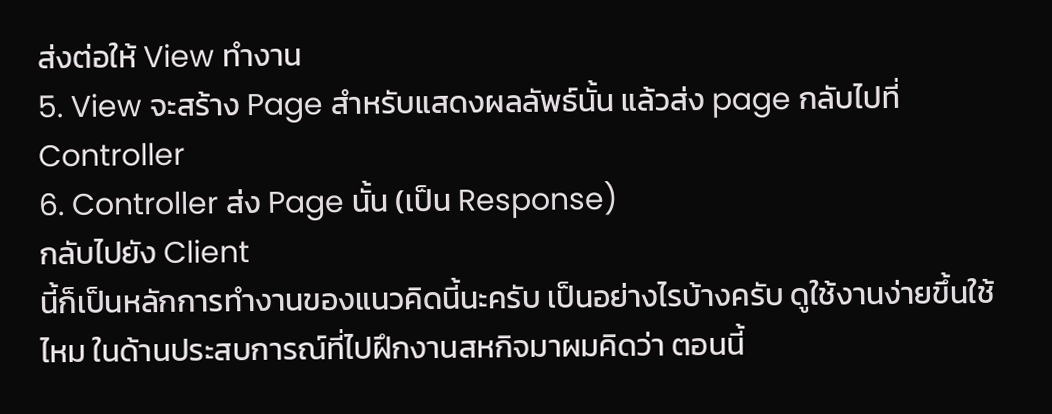ส่งต่อให้ View ทำงาน
5. View จะสร้าง Page สำหรับแสดงผลลัพธ์นั้น แล้วส่ง page กลับไปที่ Controller
6. Controller ส่ง Page นั้น (เป็น Response)
กลับไปยัง Client
นี้ก็เป็นหลักการทำงานของแนวคิดนี้นะครับ เป็นอย่างไรบ้างครับ ดูใช้งานง่ายขึ้นใช้ไหม ในด้านประสบการณ์ที่ไปฝึกงานสหกิจมาผมคิดว่า ตอนนี้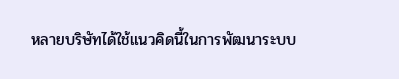หลายบริษัทได้ใช้แนวคิดนี้ในการพัฒนาระบบ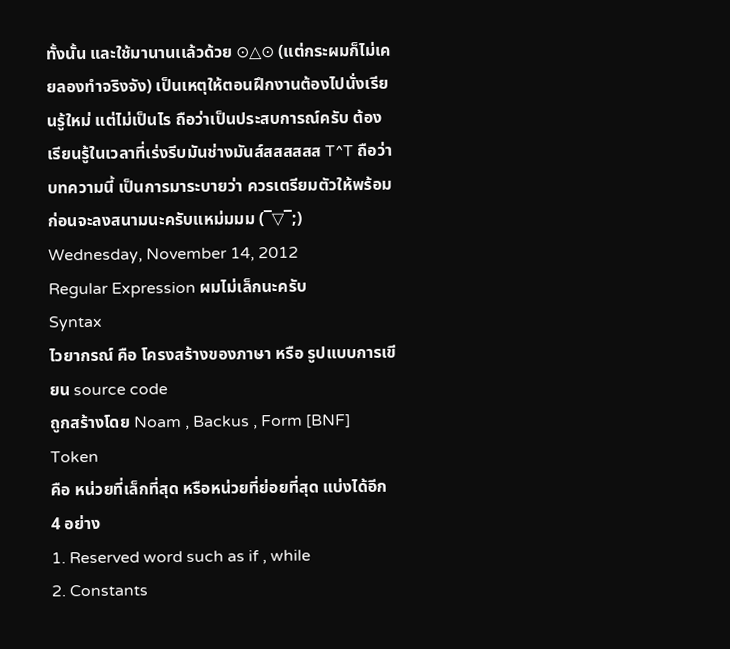ทั้งนั้น และใช้มานานเเล้วด้วย ⊙△⊙ (แต่กระผมก็ไม่เคยลองทำจริงจัง) เป็นเหตุให้ตอนฝึกงานต้องไปนั่งเรียนรู้ใหม่ แต่ไม่เป็นไร ถือว่าเป็นประสบการณ์ครับ ต้องเรียนรู้ในเวลาที่เร่งรีบมันช่างมันส์สสสสสส T^T ถือว่าบทความนี้ เป็นการมาระบายว่า ควรเตรียมตัวให้พร้อมก่อนจะลงสนามนะครับแหม่มมม (¯▽¯;)
Wednesday, November 14, 2012
Regular Expression ผมไม่เล็กนะครับ
Syntax
ไวยากรณ์ คือ โครงสร้างของภาษา หรือ รูปแบบการเขียน source code
ถูกสร้างโดย Noam , Backus , Form [BNF]
Token
คือ หน่วยที่เล็กที่สุด หรือหน่วยที่ย่อยที่สุด แบ่งได้อีก 4 อย่าง
1. Reserved word such as if , while
2. Constants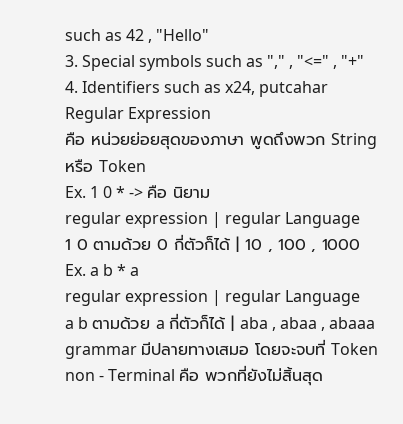such as 42 , "Hello"
3. Special symbols such as "," , "<=" , "+"
4. Identifiers such as x24, putcahar
Regular Expression
คือ หน่วยย่อยสุดของภาษา พูดถึงพวก String หรือ Token
Ex. 1 0 * -> คือ นิยาม
regular expression | regular Language
1 0 ตามด้วย 0 กี่ตัวก็ได้ | 10 , 100 , 1000
Ex. a b * a
regular expression | regular Language
a b ตามด้วย a กี่ตัวก็ได้ | aba , abaa , abaaa
grammar มีปลายทางเสมอ โดยจะจบที่ Token
non - Terminal คือ พวกที่ยังไม่สิ้นสุด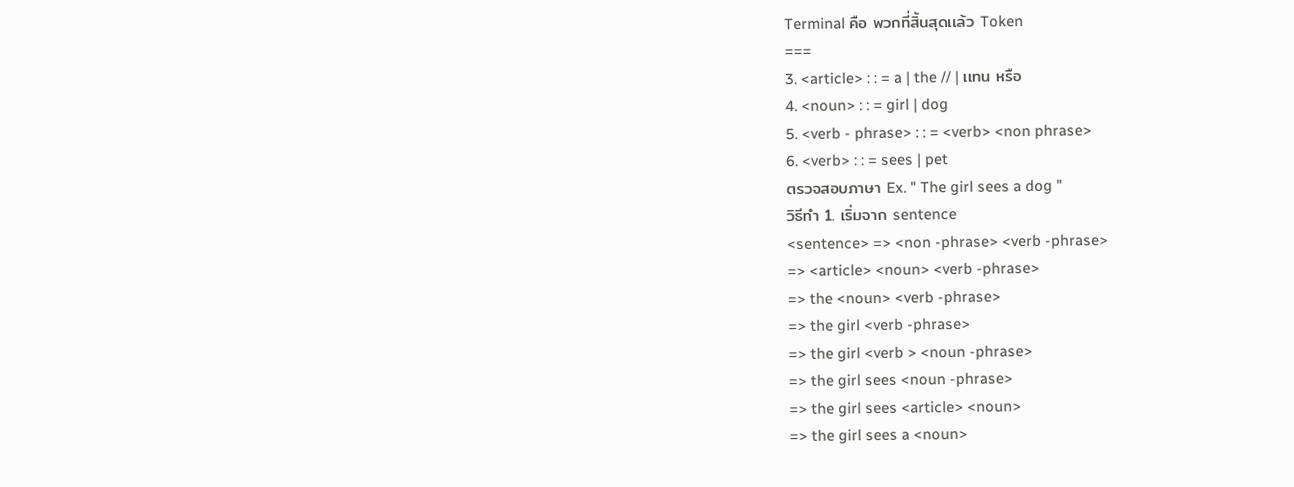Terminal คือ พวกที่สิ้นสุดเเล้ว Token
===
3. <article> : : = a | the // | เเทน หรือ
4. <noun> : : = girl | dog
5. <verb - phrase> : : = <verb> <non phrase>
6. <verb> : : = sees | pet
ตรวจสอบภาษา Ex. " The girl sees a dog "
วิธีทำ 1. เริ่มจาก sentence
<sentence> => <non -phrase> <verb -phrase>
=> <article> <noun> <verb -phrase>
=> the <noun> <verb -phrase>
=> the girl <verb -phrase>
=> the girl <verb > <noun -phrase>
=> the girl sees <noun -phrase>
=> the girl sees <article> <noun>
=> the girl sees a <noun>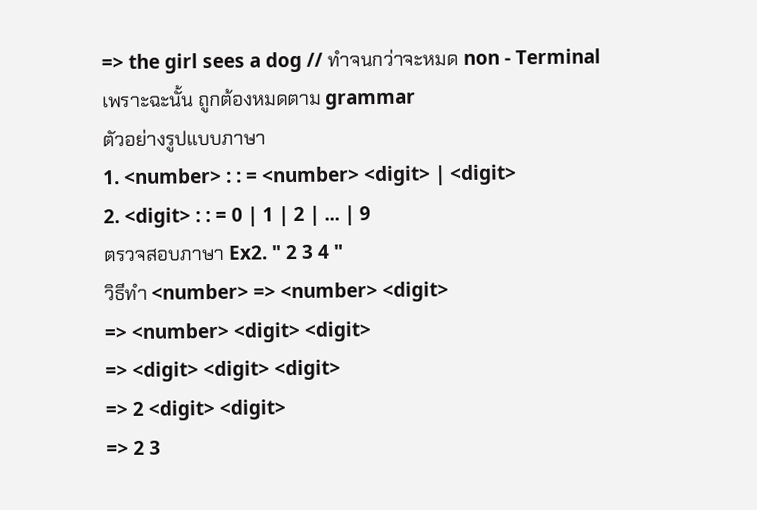=> the girl sees a dog // ทำจนกว่าจะหมด non - Terminal
เพราะฉะนั้น ถูกต้องหมดตาม grammar
ตัวอย่างรูปแบบภาษา
1. <number> : : = <number> <digit> | <digit>
2. <digit> : : = 0 | 1 | 2 | ... | 9
ตรวจสอบภาษา Ex2. " 2 3 4 "
วิธีทำ <number> => <number> <digit>
=> <number> <digit> <digit>
=> <digit> <digit> <digit>
=> 2 <digit> <digit>
=> 2 3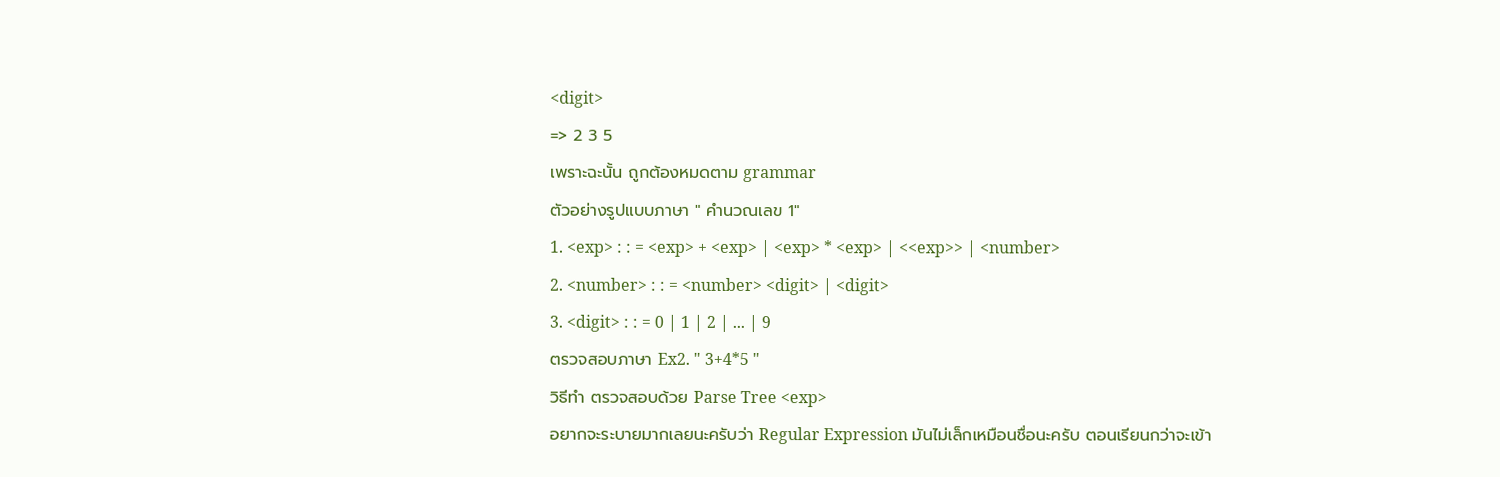<digit>
=> 2 3 5
เพราะฉะนั้น ถูกต้องหมดตาม grammar
ตัวอย่างรูปแบบภาษา " คำนวณเลข 1"
1. <exp> : : = <exp> + <exp> | <exp> * <exp> | <<exp>> | <number>
2. <number> : : = <number> <digit> | <digit>
3. <digit> : : = 0 | 1 | 2 | ... | 9
ตรวจสอบภาษา Ex2. " 3+4*5 "
วิธีทำ ตรวจสอบด้วย Parse Tree <exp>
อยากจะระบายมากเลยนะครับว่า Regular Expression มันไม่เล็กเหมือนชื่อนะครับ ตอนเรียนกว่าจะเข้า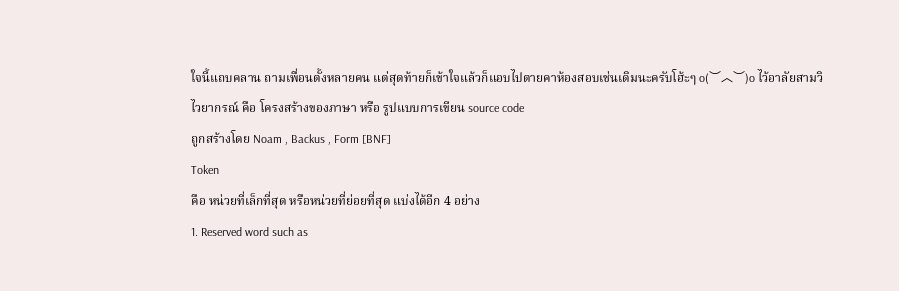ใจนี้แถบคลาน ถามเพื่อนตั้งหลายคน แต่สุดท้ายก็เข้าใจแล้วก็แอบไปตายคาห้องสอบเช่นเดิมนะครับโฮ้ะๆ o(︶︿︶)o ไว้อาลัยสามวิ
ไวยากรณ์ คือ โครงสร้างของภาษา หรือ รูปแบบการเขียน source code
ถูกสร้างโดย Noam , Backus , Form [BNF]
Token
คือ หน่วยที่เล็กที่สุด หรือหน่วยที่ย่อยที่สุด แบ่งได้อีก 4 อย่าง
1. Reserved word such as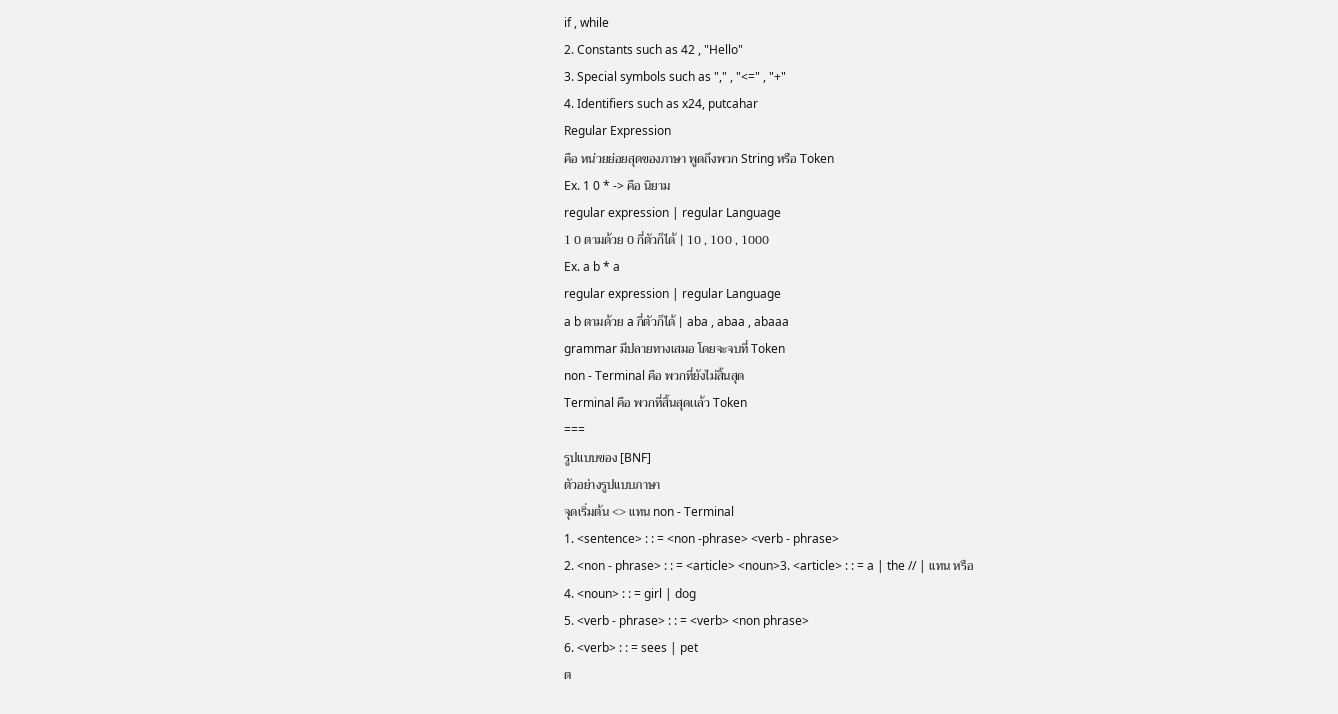if , while
2. Constants such as 42 , "Hello"
3. Special symbols such as "," , "<=" , "+"
4. Identifiers such as x24, putcahar
Regular Expression
คือ หน่วยย่อยสุดของภาษา พูดถึงพวก String หรือ Token
Ex. 1 0 * -> คือ นิยาม
regular expression | regular Language
1 0 ตามด้วย 0 กี่ตัวก็ได้ | 10 , 100 , 1000
Ex. a b * a
regular expression | regular Language
a b ตามด้วย a กี่ตัวก็ได้ | aba , abaa , abaaa
grammar มีปลายทางเสมอ โดยจะจบที่ Token
non - Terminal คือ พวกที่ยังไม่สิ้นสุด
Terminal คือ พวกที่สิ้นสุดเเล้ว Token
===
รูปแบบของ [BNF]
ตัวอย่างรูปแบบภาษา
จุดเริ่มต้น <> แทน non - Terminal
1. <sentence> : : = <non -phrase> <verb - phrase>
2. <non - phrase> : : = <article> <noun>3. <article> : : = a | the // | เเทน หรือ
4. <noun> : : = girl | dog
5. <verb - phrase> : : = <verb> <non phrase>
6. <verb> : : = sees | pet
ต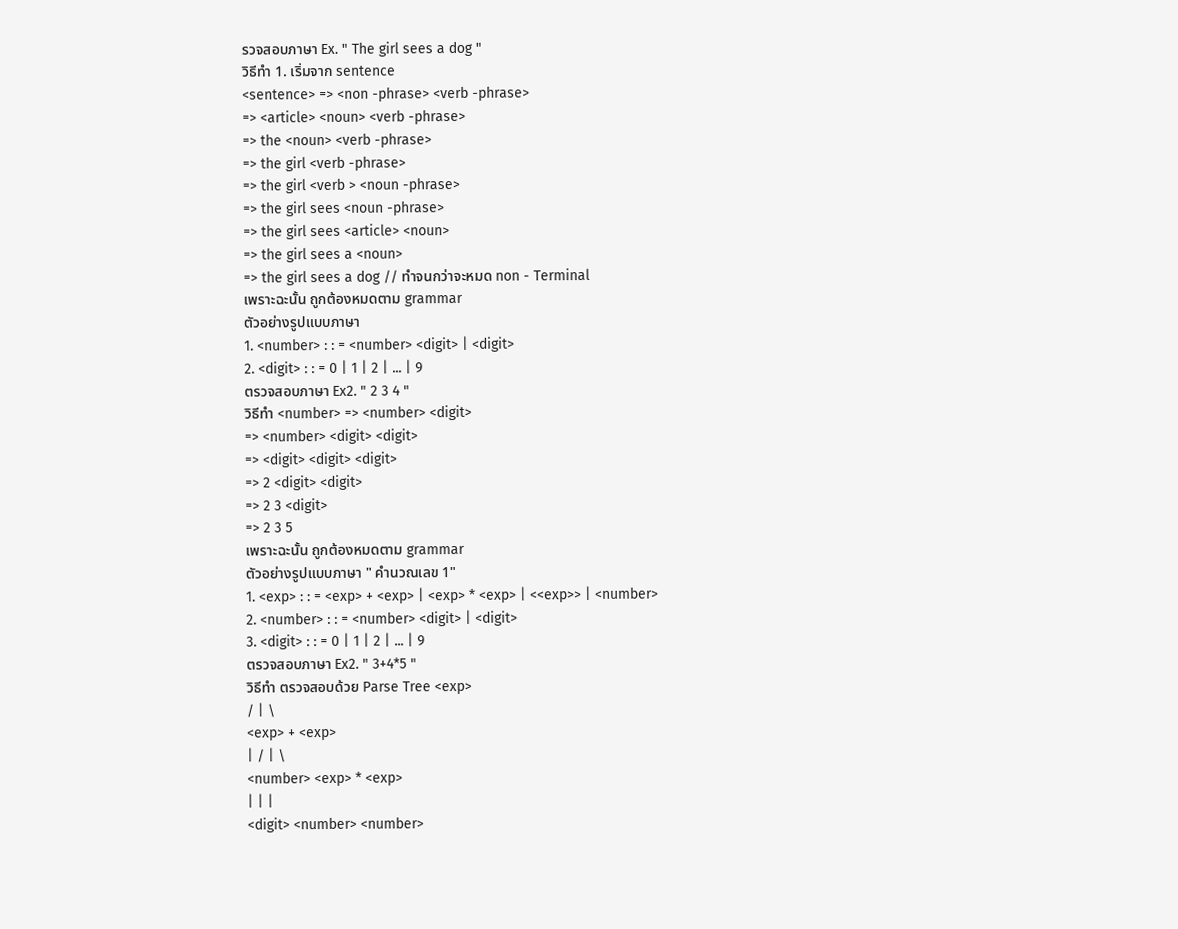รวจสอบภาษา Ex. " The girl sees a dog "
วิธีทำ 1. เริ่มจาก sentence
<sentence> => <non -phrase> <verb -phrase>
=> <article> <noun> <verb -phrase>
=> the <noun> <verb -phrase>
=> the girl <verb -phrase>
=> the girl <verb > <noun -phrase>
=> the girl sees <noun -phrase>
=> the girl sees <article> <noun>
=> the girl sees a <noun>
=> the girl sees a dog // ทำจนกว่าจะหมด non - Terminal
เพราะฉะนั้น ถูกต้องหมดตาม grammar
ตัวอย่างรูปแบบภาษา
1. <number> : : = <number> <digit> | <digit>
2. <digit> : : = 0 | 1 | 2 | ... | 9
ตรวจสอบภาษา Ex2. " 2 3 4 "
วิธีทำ <number> => <number> <digit>
=> <number> <digit> <digit>
=> <digit> <digit> <digit>
=> 2 <digit> <digit>
=> 2 3 <digit>
=> 2 3 5
เพราะฉะนั้น ถูกต้องหมดตาม grammar
ตัวอย่างรูปแบบภาษา " คำนวณเลข 1"
1. <exp> : : = <exp> + <exp> | <exp> * <exp> | <<exp>> | <number>
2. <number> : : = <number> <digit> | <digit>
3. <digit> : : = 0 | 1 | 2 | ... | 9
ตรวจสอบภาษา Ex2. " 3+4*5 "
วิธีทำ ตรวจสอบด้วย Parse Tree <exp>
/ | \
<exp> + <exp>
| / | \
<number> <exp> * <exp>
| | |
<digit> <number> <number>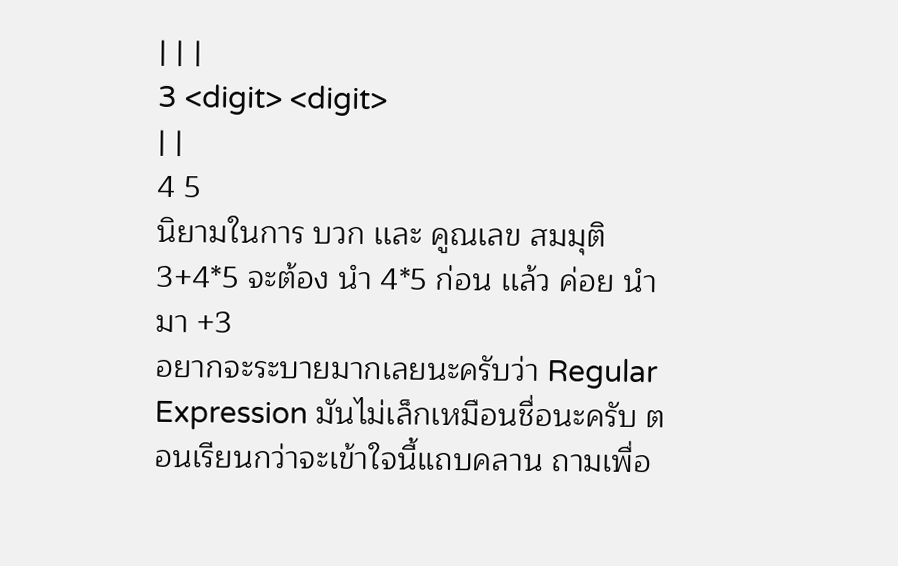| | |
3 <digit> <digit>
| |
4 5
นิยามในการ บวก เเละ คูณเลข สมมุติ 3+4*5 จะต้อง นำ 4*5 ก่อน เเล้ว ค่อย นำมา +3
อยากจะระบายมากเลยนะครับว่า Regular Expression มันไม่เล็กเหมือนชื่อนะครับ ตอนเรียนกว่าจะเข้าใจนี้แถบคลาน ถามเพื่อ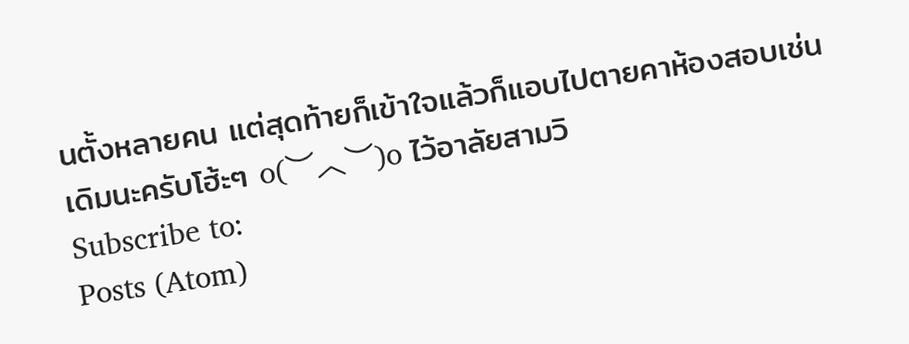นตั้งหลายคน แต่สุดท้ายก็เข้าใจแล้วก็แอบไปตายคาห้องสอบเช่นเดิมนะครับโฮ้ะๆ o(︶︿︶)o ไว้อาลัยสามวิ
Subscribe to:
Posts (Atom)